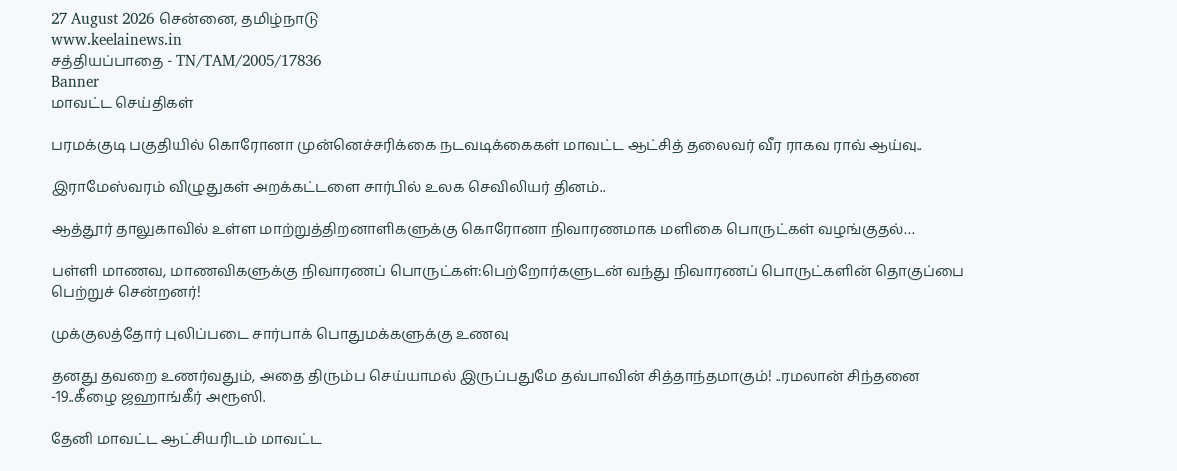27 August 2026 சென்னை, தமிழ்நாடு
www.keelainews.in
சத்தியப்பாதை - TN/TAM/2005/17836
Banner
மாவட்ட செய்திகள்

பரமக்குடி பகுதியில் கொரோனா முன்னெச்சரிக்கை நடவடிக்கைகள் மாவட்ட ஆட்சித் தலைவர் வீர ராகவ ராவ் ஆய்வு..

இராமேஸ்வரம் விழுதுகள் அறக்கட்டளை சார்பில் உலக செவிலியர் தினம்..

ஆத்தூர் தாலுகாவில் உள்ள மாற்றுத்திறனாளிகளுக்கு கொரோனா நிவாரணமாக மளிகை பொருட்கள் வழங்குதல்…

பள்ளி மாணவ, மாணவிகளுக்கு நிவாரணப் பொருட்கள்:பெற்றோர்களுடன் வந்து நிவாரணப் பொருட்களின் தொகுப்பை பெற்றுச் சென்றனர்!

முக்குலத்தோர் புலிப்படை சார்பாக் பொதுமக்களுக்கு உணவு

தனது தவறை உணர்வதும், அதை திரும்ப செய்யாமல் இருப்பதுமே தவ்பாவின் சித்தாந்தமாகும்! ..ரமலான் சிந்தனை -19..கீழை ஜஹாங்கீர் அரூஸி.

தேனி மாவட்ட ஆட்சியரிடம் மாவட்ட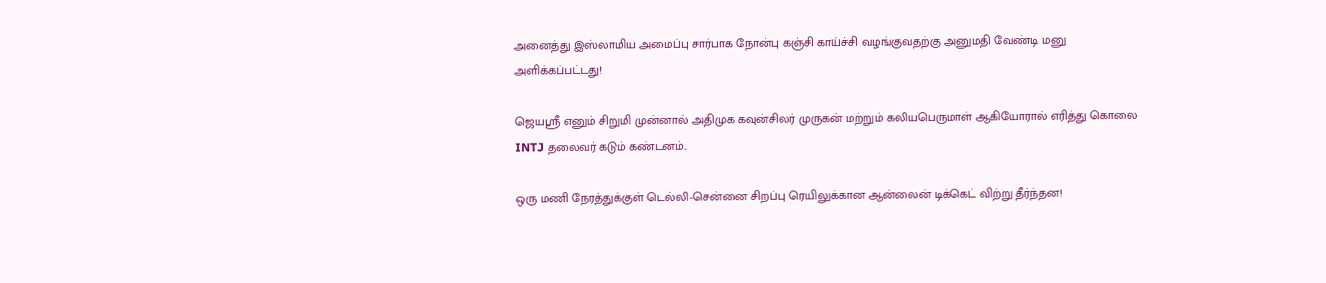அனைத்து இஸ்லாமிய அமைப்பு சார்பாக நோன்பு கஞ்சி காய்ச்சி வழங்குவதற்கு அனுமதி வேண்டி மனு அளிக்கப்பட்டது!

ஜெயஶ்ரீ எனும் சிறுமி முன்னால் அதிமுக கவுன்சிலர் முருகன் மற்றும் கலியபெருமாள் ஆகியோரால் எரித்து கொலை INTJ தலைவர் கடும் கண்டனம்..

ஒரு மணி நேரத்துக்குள் டெல்லி-சென்னை சிறப்பு ரெயிலுக்கான ஆன்லைன் டிக்கெட் விற்று தீர்ந்தன!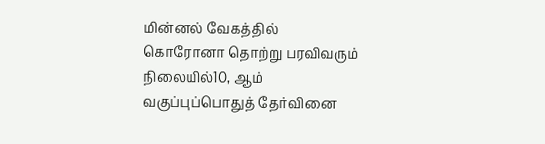மின்னல் வேகத்தில் கொரோனா தொற்று பரவிவரும் நிலையில்10, ஆம் வகுப்புப்பொதுத் தேர்வினை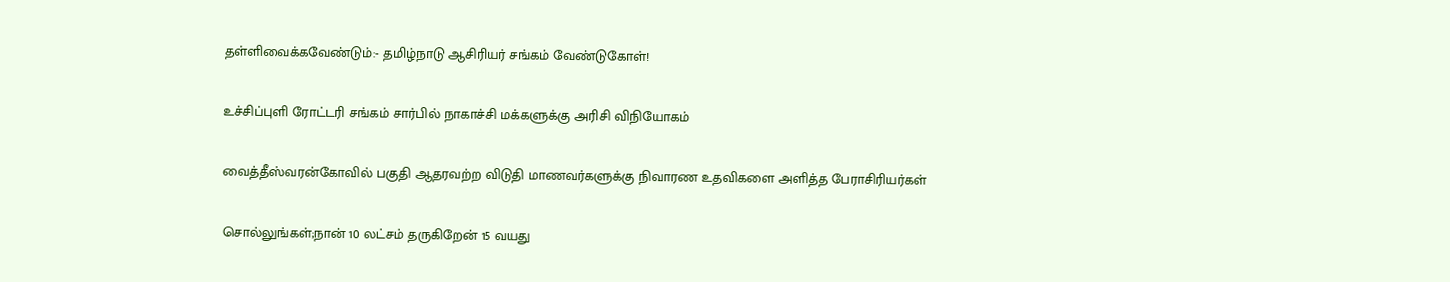தள்ளிவைக்கவேண்டும்:- தமிழ்நாடு ஆசிரியர் சங்கம் வேண்டுகோள்!

உச்சிப்புளி ரோட்டரி சங்கம் சார்பில் நாகாச்சி மக்களுக்கு அரிசி விநியோகம்

வைத்தீஸ்வரன்கோவில் பகுதி ஆதரவற்ற விடுதி மாணவர்களுக்கு நிவாரண உதவிகளை அளித்த பேராசிரியர்கள்

சொல்லுங்கள்;நான் 10 லட்சம் தருகிறேன் 15 வயது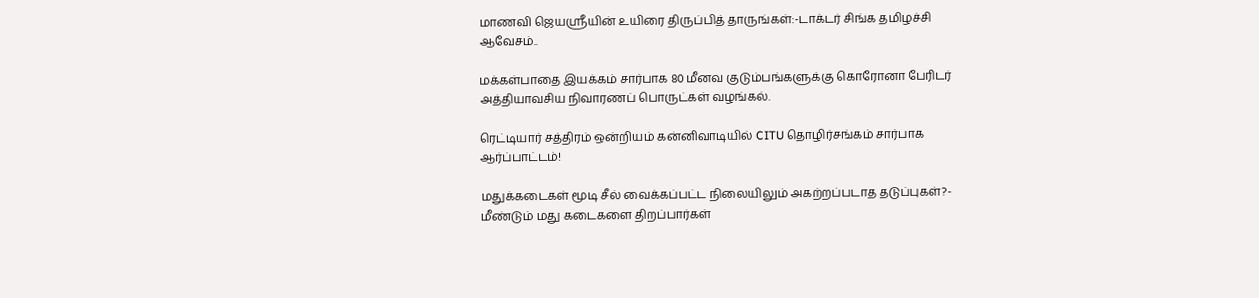மாணவி ஜெயஸ்ரீயின் உயிரை திருப்பித் தாருங்கள்:-டாக்டர் சிங்க தமிழச்சி ஆவேசம்..

மக்கள்பாதை இயக்கம் சார்பாக 80 மீனவ குடும்பங்களுக்கு கொரோனா பேரிடர் அத்தியாவசிய நிவாரணப் பொருட்கள் வழங்கல்.

ரெட்டியார் சத்திரம் ஒன்றியம் கன்னிவாடியில் CITU தொழிர்சங்கம் சார்பாக ஆர்ப்பாட்டம்!

மதுக்கடைகள் மூடி சீல் வைக்கப்பட்ட நிலையிலும் அகற்றப்படாத தடுப்புகள்?- மீண்டும் மது கடைகளை திறப்பார்கள்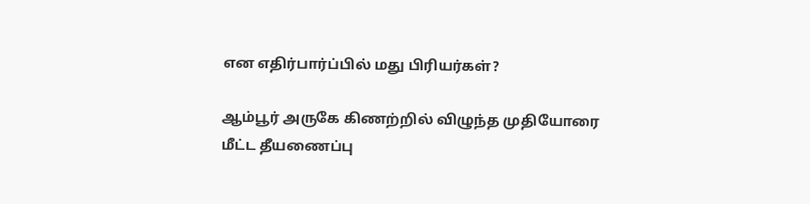என எதிர்பார்ப்பில் மது பிரியர்கள்?

ஆம்பூர் அருகே கிணற்றில் விழுந்த முதியோரை மீட்ட தீயணைப்பு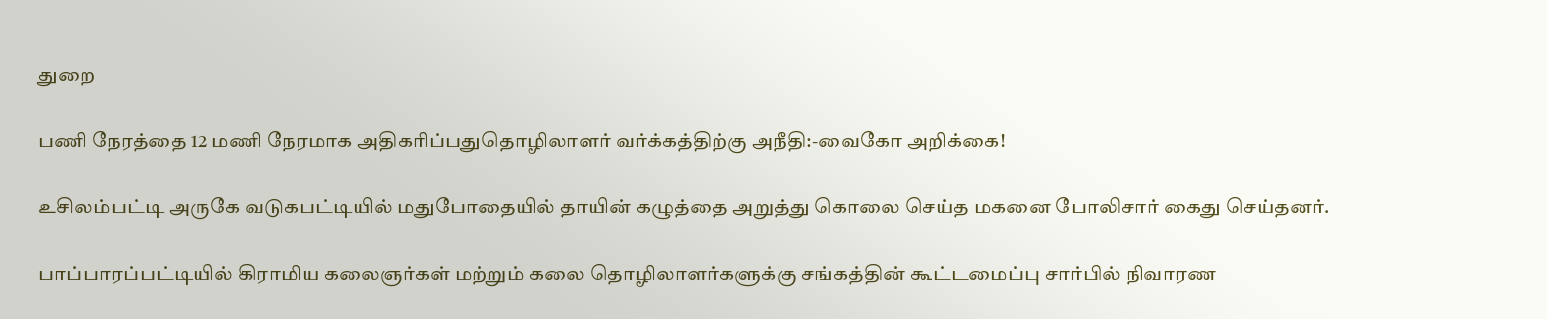துறை

பணி நேரத்தை 12 மணி நேரமாக அதிகரிப்பதுதொழிலாளர் வர்க்கத்திற்கு அநீதி:-வைகோ அறிக்கை!

உசிலம்பட்டி அருகே வடுகபட்டியில் மதுபோதையில் தாயின் கழுத்தை அறுத்து கொலை செய்த மகனை போலிசார் கைது செய்தனர்.

பாப்பாரப்பட்டியில் கிராமிய கலைஞர்கள் மற்றும் கலை தொழிலாளர்களுக்கு சங்கத்தின் கூட்டமைப்பு சார்பில் நிவாரண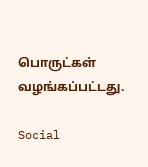பொருட்கள் வழங்கப்பட்டது.

Social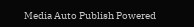Media Auto Publish Powered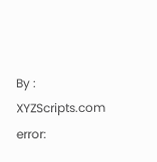By : XYZScripts.com
error: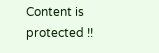Content is protected !!